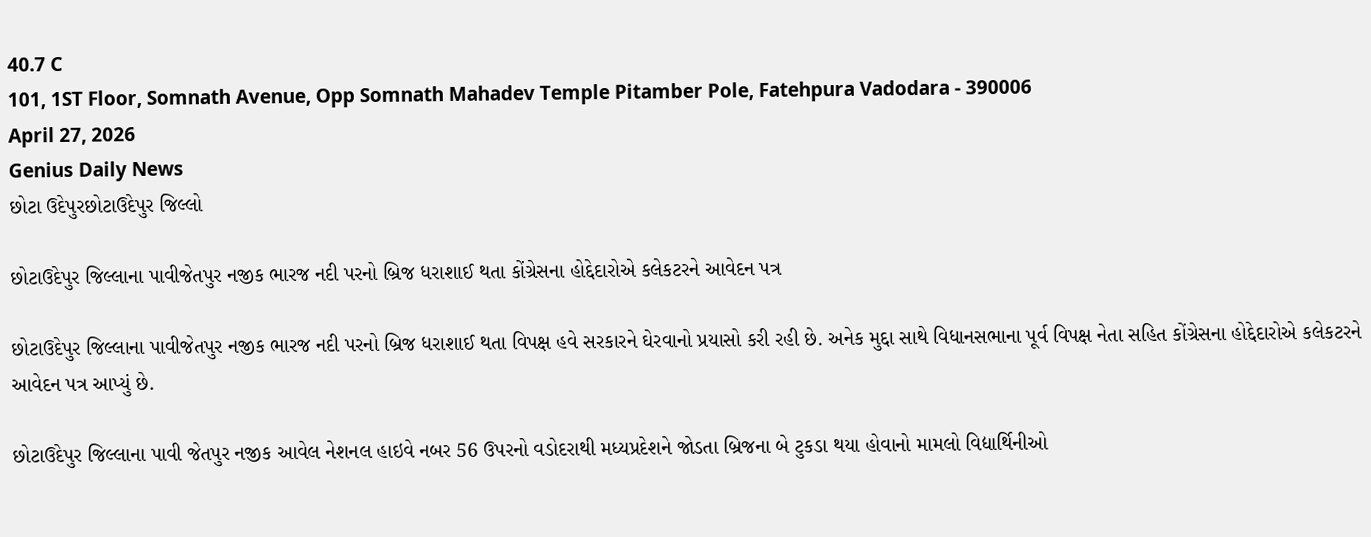40.7 C
101, 1ST Floor, Somnath Avenue, Opp Somnath Mahadev Temple Pitamber Pole, Fatehpura Vadodara - 390006
April 27, 2026
Genius Daily News
છોટા ઉદેપુરછોટાઉદેપુર જિલ્લો

છોટાઉદેપુર જિલ્લાના પાવીજેતપુર નજીક ભારજ નદી પરનો બ્રિજ ધરાશાઈ થતા કોંગ્રેસના હોદ્દેદારોએ કલેકટરને આવેદન પત્ર

છોટાઉદેપુર જિલ્લાના પાવીજેતપુર નજીક ભારજ નદી પરનો બ્રિજ ધરાશાઈ થતા વિપક્ષ હવે સરકારને ઘેરવાનો પ્રયાસો કરી રહી છે. અનેક મુદ્દા સાથે વિધાનસભાના પૂર્વ વિપક્ષ નેતા સહિત કોંગ્રેસના હોદ્દેદારોએ કલેકટરને આવેદન પત્ર આપ્યું છે.

છોટાઉદેપુર જિલ્લાના પાવી જેતપુર નજીક આવેલ નેશનલ હાઇવે નબર 56 ઉપરનો વડોદરાથી મધ્યપ્રદેશને જોડતા બ્રિજના બે ટુકડા થયા હોવાનો મામલો વિદ્યાર્થિનીઓ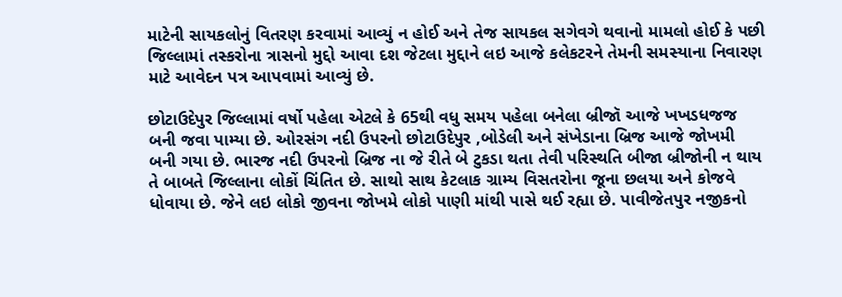માટેની સાયકલોનું વિતરણ કરવામાં આવ્યું ન હોઈ અને તેજ સાયકલ સગેવગે થવાનો મામલો હોઈ કે પછી જિલ્લામાં તસ્કરોના ત્રાસનો મુદ્દો આવા દશ જેટલા મુદ્દાને લઇ આજે કલેકટરને તેમની સમસ્યાના નિવારણ માટે આવેદન પત્ર આપવામાં આવ્યું છે.

છોટાઉદેપુર જિલ્લામાં વર્ષો પહેલા એટલે કે 65થી વધુ સમય પહેલા બનેલા બ્રીજૉ આજે ખખડધજજ બની જવા પામ્યા છે. ઓરસંગ નદી ઉપરનો છોટાઉદેપુર ,બોડેલી અને સંખેડાના બ્રિજ આજે જોખમી બની ગયા છે. ભારજ નદી ઉપરનો બ્રિજ ના જે રીતે બે ટુકડા થતા તેવી પરિસ્થતિ બીજા બ્રીજોની ન થાય તે બાબતે જિલ્લાના લોકોં ચિંતિત છે. સાથો સાથ કેટલાક ગ્રામ્ય વિસતરોના જૂના છલયા અને કોજવે ધોવાયા છે. જેને લઇ લોકો જીવના જોખમે લોકો પાણી માંથી પાસે થઈ રહ્યા છે. પાવીજેતપુર નજીકનો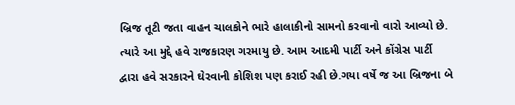બ્રિજ તૂટી જતા વાહન ચાલકોને ભારે હાલાકીનો સામનો કરવાનો વારો આવ્યો છે. ત્યારે આ મુદ્દે હવે રાજકારણ ગરમાયુ છે. આમ આદમી પાર્ટી અને કોંગ્રેસ પાર્ટી દ્વારા હવે સરકારને ઘેરવાની કોશિશ પણ કરાઈ રહી છે.ગયા વર્ષે જ આ બ્રિજના બે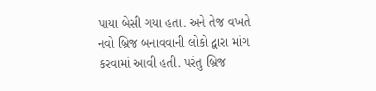પાયા બેસી ગયા હતા. અને તેજ વખતે નવો બ્રિજ બનાવવાની લોકો દ્વારા માંગ કરવામાં આવી હતી. પરંતુ બ્રિજ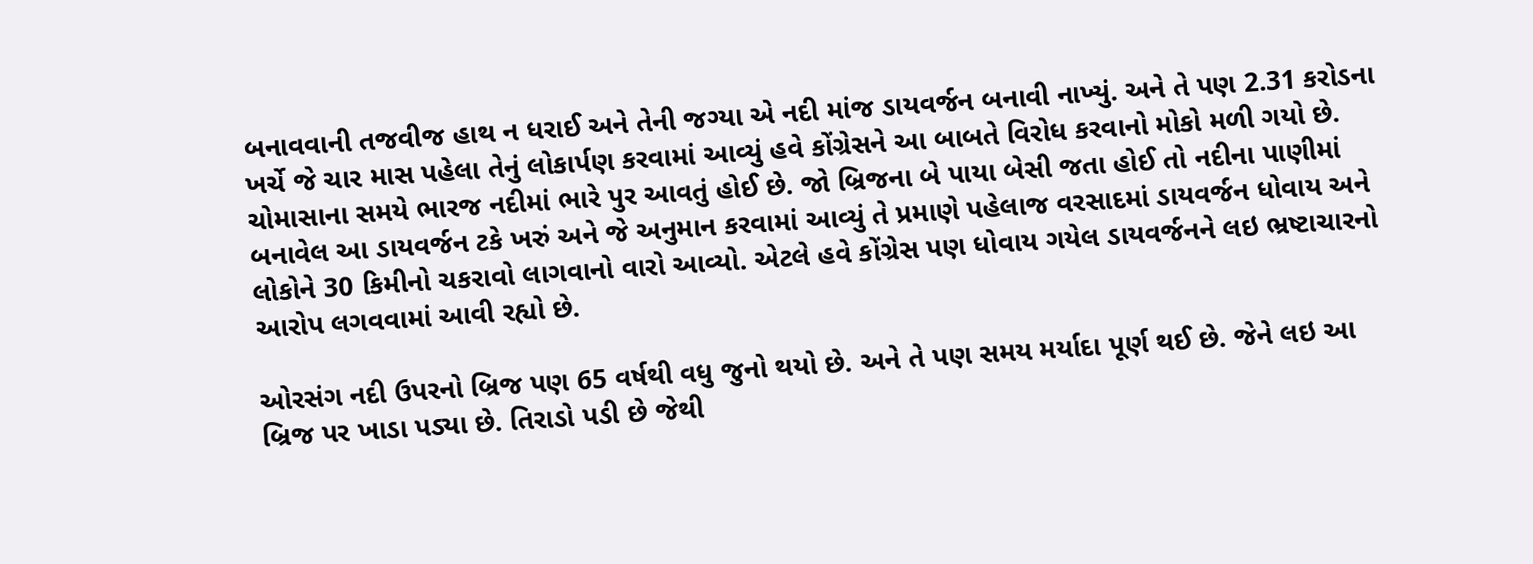બનાવવાની તજવીજ હાથ ન ધરાઈ અને તેની જગ્યા એ નદી માંજ ડાયવર્જન બનાવી નાખ્યું. અને તે પણ 2.31 કરોડના ખર્ચે જે ચાર માસ પહેલા તેનું લોકાર્પણ કરવામાં આવ્યું હવે કોંગ્રેસને આ બાબતે વિરોધ કરવાનો મોકો મળી ગયો છે. ચોમાસાના સમયે ભારજ નદીમાં ભારે પુર આવતું હોઈ છે. જો બ્રિજના બે પાયા બેસી જતા હોઈ તો નદીના પાણીમાં બનાવેલ આ ડાયવર્જન ટકે ખરું અને જે અનુમાન કરવામાં આવ્યું તે પ્રમાણે પહેલાજ વરસાદમાં ડાયવર્જન ધોવાય અને લોકોને 30 કિમીનો ચકરાવો લાગવાનો વારો આવ્યો. એટલે હવે કોંગ્રેસ પણ ધોવાય ગયેલ ડાયવર્જનને લઇ ભ્રષ્ટાચારનો આરોપ લગવવામાં આવી રહ્યો છે.

ઓરસંગ નદી ઉપરનો બ્રિજ પણ 65 વર્ષથી વધુ જુનો થયો છે. અને તે પણ સમય મર્યાદા પૂર્ણ થઈ છે. જેને લઇ આ બ્રિજ પર ખાડા પડ્યા છે. તિરાડો પડી છે જેથી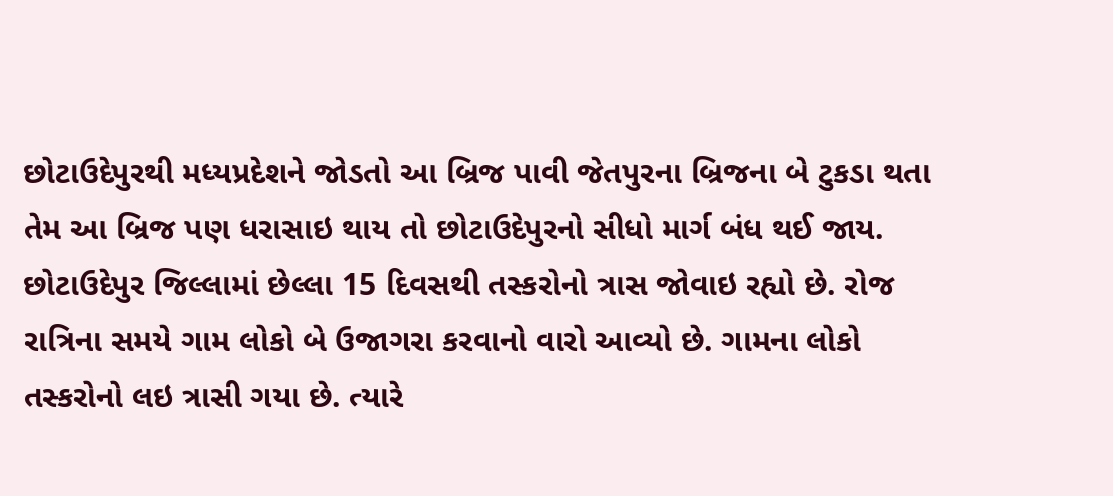છોટાઉદેપુરથી મધ્યપ્રદેશને જોડતો આ બ્રિજ પાવી જેતપુરના બ્રિજના બે ટુકડા થતા તેમ આ બ્રિજ પણ ધરાસાઇ થાય તો છોટાઉદેપુરનો સીધો માર્ગ બંધ થઈ જાય. છોટાઉદેપુર જિલ્લામાં છેલ્લા 15 દિવસથી તસ્કરોનો ત્રાસ જોવાઇ રહ્યો છે. રોજ રાત્રિના સમયે ગામ લોકો બે ઉજાગરા કરવાનો વારો આવ્યો છે. ગામના લોકો તસ્કરોનો લઇ ત્રાસી ગયા છે. ત્યારે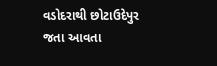વડોદરાથી છોટાઉદેપુર જતા આવતા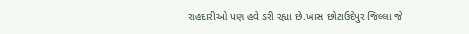રાહદારીઓ પણ હવે ડરી રહ્યા છે.ખાસ છોટાઉદેપુર જિલ્લા જે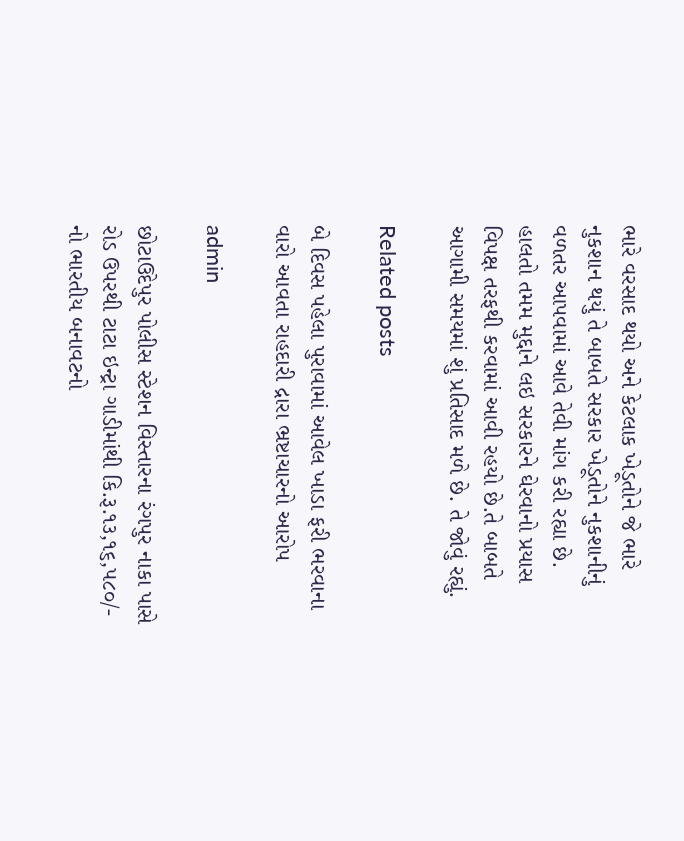ભારે વરસાદ થયો અને કેટલાક ખેડૂતોને જે ભારે નુકશાન થયું તે બાબતે સરકાર ખેડૂતોને નુકશાનીનું વળતર આપવામાં આવે તેવી માંગ કરી રહ્યા છે.
હાલતો તમમ મુદ્દાને લઇ સરકારને ઘેરવાનો પ્રયાસ વિપક્ષ તરફથી કરવામાં આવી રહયો છે.તે બાબતે આગામી સમયમાં શું પ્રતિસાદ મળે છે. તે જોવું રહ્યું.

Related posts

બે દિવસ પહેલા પુરાવામાં આવેલ ખાડા ફરી ભરવાના વારો આવતા રાહદારી દ્રારા ભ્રષ્ટાચારનો આરોપ

admin

છોટાઉદેપુર પોલીસ સ્ટેશન વિસ્તારના રંગપુર નાકા પાસે રોડ ઉપરથી ટાટા ઇન્ટ્રા ગાડીમાંથી કિ.રૂ.૧૩,૧૬,૫૮૦/- નો ભારતીય બનાવટનો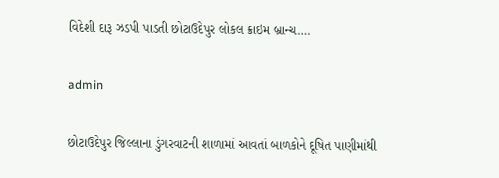વિદેશી દારૂ ઝડપી પાડતી છોટાઉદેપુર લોકલ ક્રાઇમ બ્રાન્ચ….

admin

છોટાઉદેપુર જિલ્લાના ડુંગરવાટની શાળામાં આવતાં બાળકોને દૂષિત પાણીમાંથી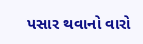પસાર થવાનો વારો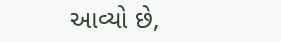આવ્યો છે,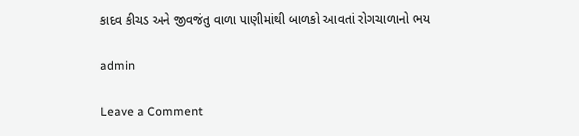કાદવ કીચડ અને જીવજંતુ વાળા પાણીમાંથી બાળકો આવતાં રોગચાળાનો ભય

admin

Leave a Comment